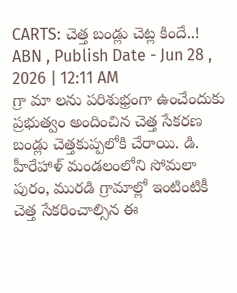CARTS: చెత్త బండ్లు చెట్ల కిందే..!
ABN , Publish Date - Jun 28 , 2026 | 12:11 AM
గ్రా మా లను పరిశుభ్రంగా ఉంచేందుకు ప్రభుత్వం అందించిన చెత్త సేకరణ బండ్లు చెత్తకుప్పలోకి చేరాయి. డి. హీరేహాళ్ మండలంలోని సోమలా పురం, మురడి గ్రామాల్లో ఇంటింటికీ చెత్త సేకరించాల్సిన ఈ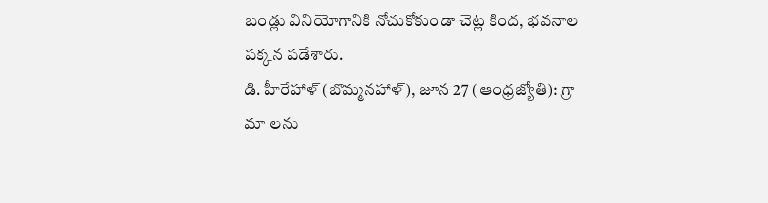బండ్లు వినియోగానికి నోచుకోకుండా చెట్ల కింద, భవనాల పక్కన పడేశారు.
డి. హీరేహాళ్ (బొమ్మనహాళ్), జూన 27 (ఆంధ్రజ్యోతి): గ్రా మా లను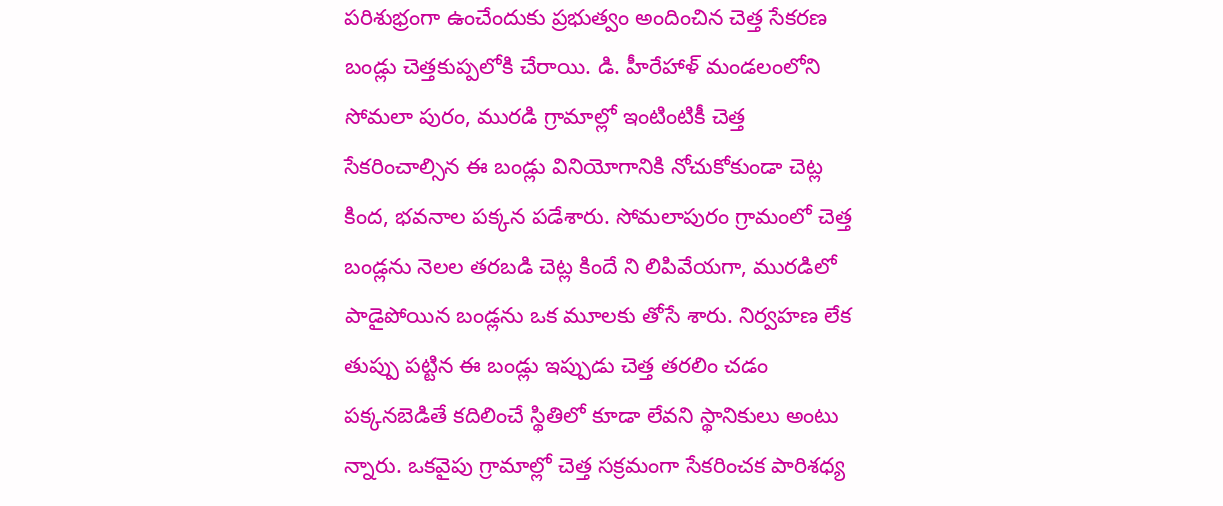పరిశుభ్రంగా ఉంచేందుకు ప్రభుత్వం అందించిన చెత్త సేకరణ బండ్లు చెత్తకుప్పలోకి చేరాయి. డి. హీరేహాళ్ మండలంలోని సోమలా పురం, మురడి గ్రామాల్లో ఇంటింటికీ చెత్త సేకరించాల్సిన ఈ బండ్లు వినియోగానికి నోచుకోకుండా చెట్ల కింద, భవనాల పక్కన పడేశారు. సోమలాపురం గ్రామంలో చెత్త బండ్లను నెలల తరబడి చెట్ల కిందే ని లిపివేయగా, మురడిలో పాడైపోయిన బండ్లను ఒక మూలకు తోసే శారు. నిర్వహణ లేక తుప్పు పట్టిన ఈ బండ్లు ఇప్పుడు చెత్త తరలిం చడం పక్కనబెడితే కదిలించే స్థితిలో కూడా లేవని స్థానికులు అంటు న్నారు. ఒకవైపు గ్రామాల్లో చెత్త సక్రమంగా సేకరించక పారిశధ్య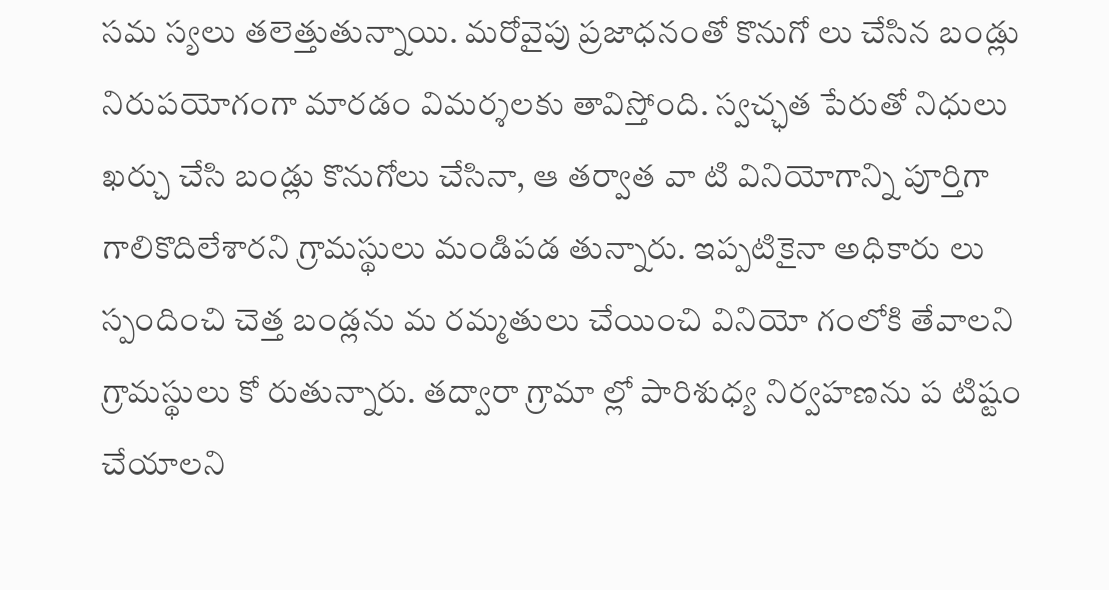సమ స్యలు తలెత్తుతున్నాయి. మరోవైపు ప్రజాధనంతో కొనుగో లు చేసిన బండ్లు నిరుపయోగంగా మారడం విమర్శలకు తావిస్తోంది. స్వచ్ఛత పేరుతో నిధులు ఖర్చు చేసి బండ్లు కొనుగోలు చేసినా, ఆ తర్వాత వా టి వినియోగాన్ని పూర్తిగా గాలికొదిలేశారని గ్రామస్థులు మండిపడ తున్నారు. ఇప్పటికైనా అధికారు లు స్పందించి చెత్త బండ్లను మ రమ్మతులు చేయించి వినియో గంలోకి తేవాలని గ్రామస్థులు కో రుతున్నారు. తద్వారా గ్రామా ల్లో పారిశుధ్య నిర్వహణను ప టిష్టం చేయాలని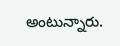అంటున్నారు.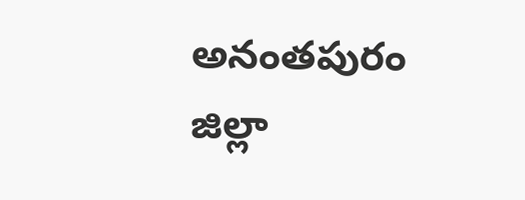అనంతపురం జిల్లా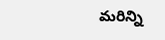మరిన్ని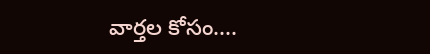వార్తల కోసం....